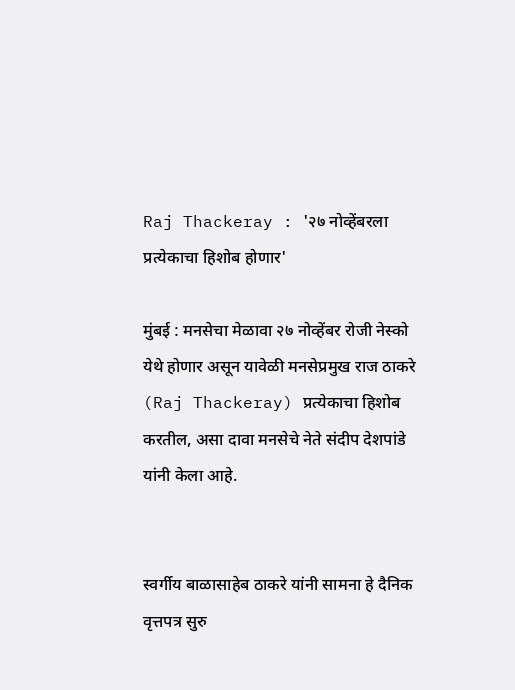Raj Thackeray : '२७ नोव्हेंबरला प्रत्येकाचा हिशोब होणार'

मुंबई : मनसेचा मेळावा २७ नोव्हेंबर रोजी नेस्को येथे होणार असून यावेळी मनसेप्रमुख राज ठाकरे (Raj Thackeray) प्रत्येकाचा हिशोब करतील, असा दावा मनसेचे नेते संदीप देशपांडे यांनी केला आहे.


स्वर्गीय बाळासाहेब ठाकरे यांनी सामना हे दैनिक वृत्तपत्र सुरु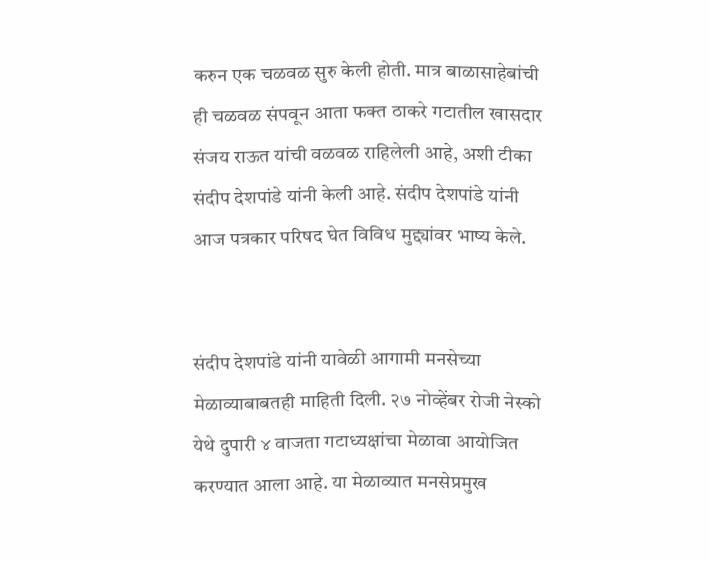करुन एक चळवळ सुरु केली होती. मात्र बाळासाहेबांची ही चळवळ संपवून आता फक्त ठाकरे गटातील खासदार संजय राऊत यांची वळवळ राहिलेली आहे, अशी टीका संदीप देशपांडे यांनी केली आहे. संदीप देशपांडे यांनी आज पत्रकार परिषद घेत विविध मुद्द्यांवर भाष्य केले.


संदीप देशपांडे यांनी यावेळी आगामी मनसेच्या मेळाव्याबाबतही माहिती दिली. २७ नोव्हेंबर रोजी नेस्को येथे दुपारी ४ वाजता गटाध्यक्षांचा मेळावा आयोजित करण्यात आला आहे. या मेळाव्यात मनसेप्रमुख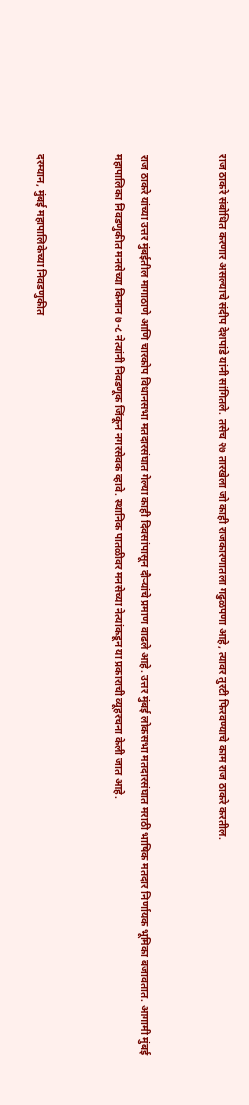राज ठाकरे संबोधित करणार असल्याचे संदीप देशपांडे यांनी सांगितले. तसेच २७ तारखेला जो काही राजकारणातला गढुळपणा आहे, त्यावर तुरटी फिरवण्याचे काम राज ठाकरे करतील.


राज ठाकरे यांच्या उत्तर मुंबईतील मागाठाणे आणि चारकोप विधानसभा मतदारसंघात गेल्या काही दिवसांपासून दौऱ्यांचे प्रमाण वाढले आहे. उत्तर मुंबई लोकसभा मतदारसंघात मराठी भाषिक मतदार निर्णायक भूमिका बजावतात. आगामी मुंबई महापालिका निवडणुकीत मनसेच्या किमान ७-८ नेत्यांनी निवडणूक जिंकून नगरसेवक व्हावे. स्थानिक पातळीवर मनसेच्या नेत्यांकडून या प्रकाराची व्यूहरचना केली जात आहे.


दरम्यान, मुंबई महापालिकेच्या निवडणुकीत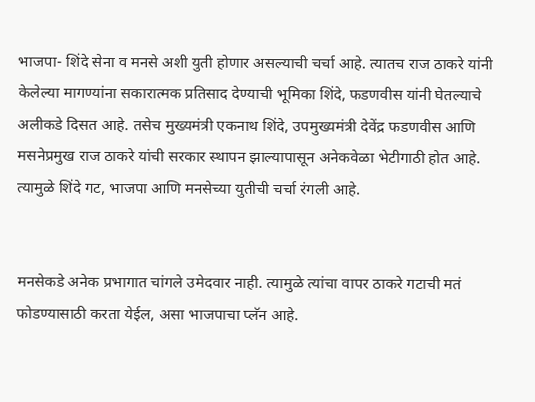भाजपा- शिंदे सेना व मनसे अशी युती होणार असल्याची चर्चा आहे. त्यातच राज ठाकरे यांनी केलेल्या मागण्यांना सकारात्मक प्रतिसाद देण्याची भूमिका शिंदे, फडणवीस यांनी घेतल्याचे अलीकडे दिसत आहे. तसेच मुख्यमंत्री एकनाथ शिंदे, उपमुख्यमंत्री देवेंद्र फडणवीस आणि मसनेप्रमुख राज ठाकरे यांची सरकार स्थापन झाल्यापासून अनेकवेळा भेटीगाठी होत आहे. त्यामुळे शिंदे गट, भाजपा आणि मनसेच्या युतीची चर्चा रंगली आहे.


मनसेकडे अनेक प्रभागात चांगले उमेदवार नाही. त्यामुळे त्यांचा वापर ठाकरे गटाची मतं फोडण्यासाठी करता येईल, असा भाजपाचा प्लॅन आहे.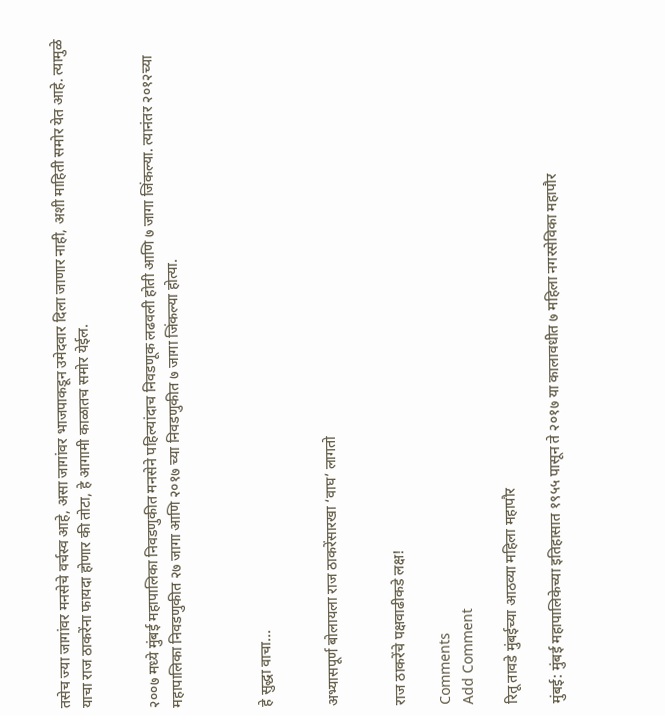तसेच ज्या जागांवर मनसेचे वर्चस्व आहे, असा जागांवर भाजपाकडून उमेदवार दिला जाणार नाही, अशी माहिती समोर येत आहे. त्यामुळे याचा राज ठाकरेंना फायदा होणार की तोटा, हे आगामी काळातच समोर येईल.


२००७ मध्ये मुंबई महापालिका निवडणुकीत मनसेने पहिल्यांदाच निवडणूक लढवली होती आणि ७ जागा जिंकल्या. त्यानंतर २०१२च्या महापालिका निवडणुकीत २७ जागा आणि २०१७ च्या निवडणुकीत ७ जागा जिंकल्या होत्या.



हे सुद्धा वाचा...


अभ्यासपूर्ण बोलायला राज ठाकरेंसारखा ‘वाघ’ लागतो


राज ठाकरेंचे पक्षवाढीकडे लक्ष!

Comments
Add Comment

रितू तावडे मुंबईच्या आठव्या महिला महापौर

मुंबई: मुंबई महापालिकेच्या इतिहासात १९५५ पासून ते २०१७ या कालावधीत ७ महिला नगरसेविका महापौर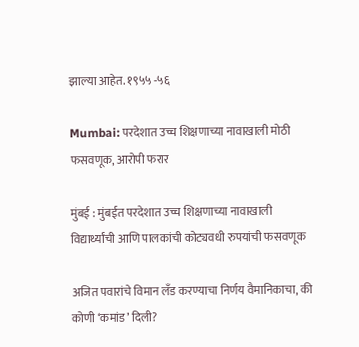झाल्या आहेत. १९५५ -५६

Mumbai: परदेशात उच्च शिक्षणाच्या नावाखाली मोठी फसवणूक, आरोपी फरार

मुंबई : मुंबईत परदेशात उच्च शिक्षणाच्या नावाखाली विद्यार्थ्यांची आणि पालकांची कोट्यवधी रुपयांची फसवणूक

अजित पवारांचे विमान लँड करण्याचा निर्णय वैमानिकाचा, की कोणी ‘कमांड’ दिली?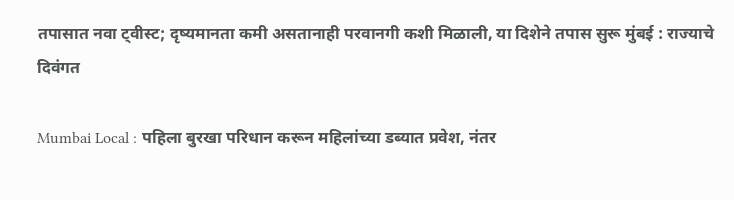तपासात नवा ट्वीस्ट; दृष्यमानता कमी असतानाही परवानगी कशी मिळाली, या दिशेने तपास सुरू मुंबई : राज्याचे दिवंगत

Mumbai Local : पहिला बुरखा परिधान करून महिलांच्या डब्यात प्रवेश, नंतर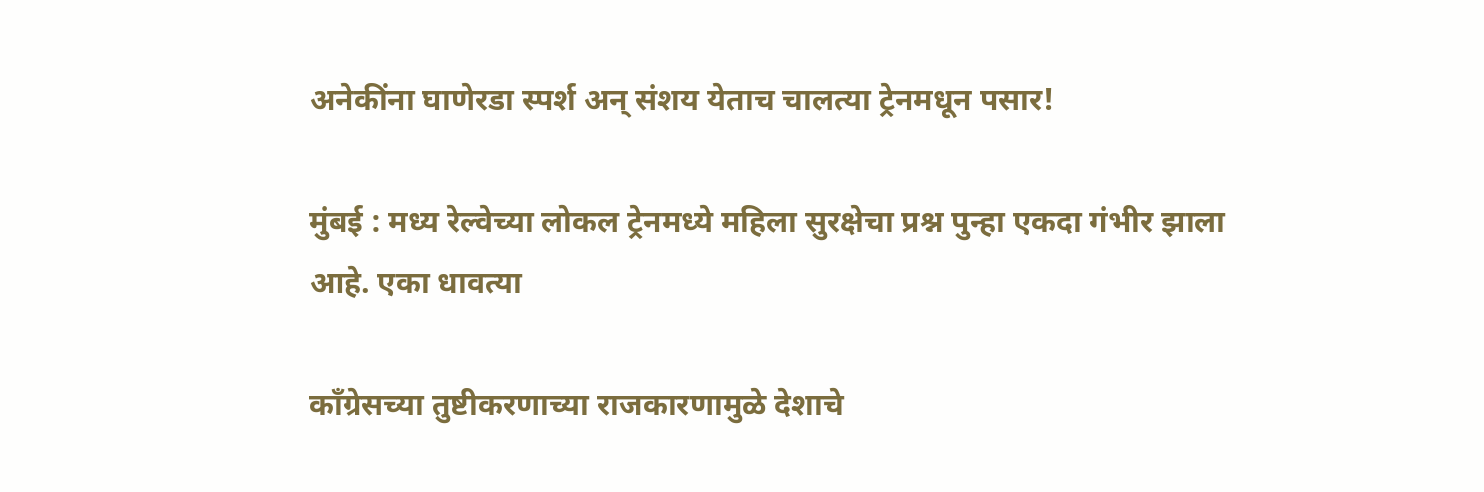अनेकींना घाणेरडा स्पर्श अन् संशय येताच चालत्या ट्रेनमधून पसार!

मुंबई : मध्य रेल्वेच्या लोकल ट्रेनमध्ये महिला सुरक्षेचा प्रश्न पुन्हा एकदा गंभीर झाला आहे. एका धावत्या

काँग्रेसच्या तुष्टीकरणाच्या राजकारणामुळे देशाचे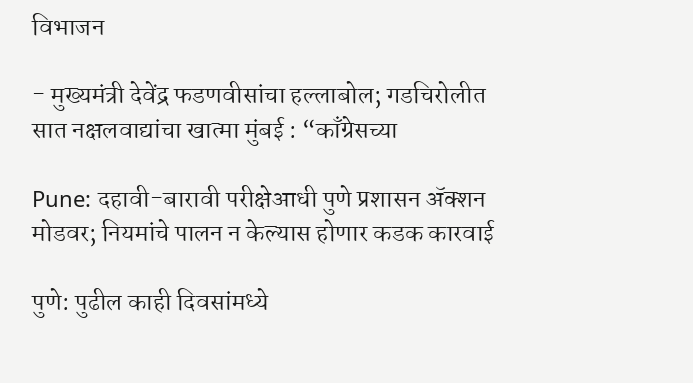विभाजन

- मुख्यमंत्री देवेंद्र फडणवीसांचा हल्लाबोल; गडचिरोलीत सात नक्षलवाद्यांचा खात्मा मुंबई : “काँग्रेसच्या

Pune: दहावी-बारावी परीक्षेआधी पुणे प्रशासन ॲक्शन मोडवर; नियमांचे पालन न केल्यास होणार कडक कारवाई

पुणे: पुढील काही दिवसांमध्ये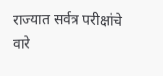राज्यात सर्वत्र परीक्षांचे वारे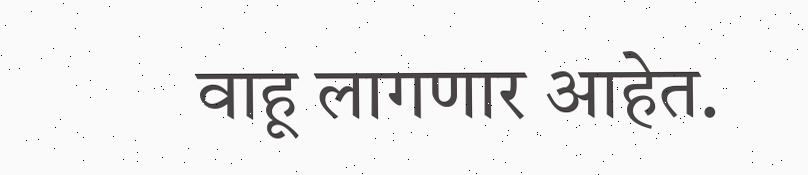वाहू लागणार आहेत.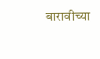बारावीच्या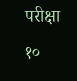परीक्षा १०